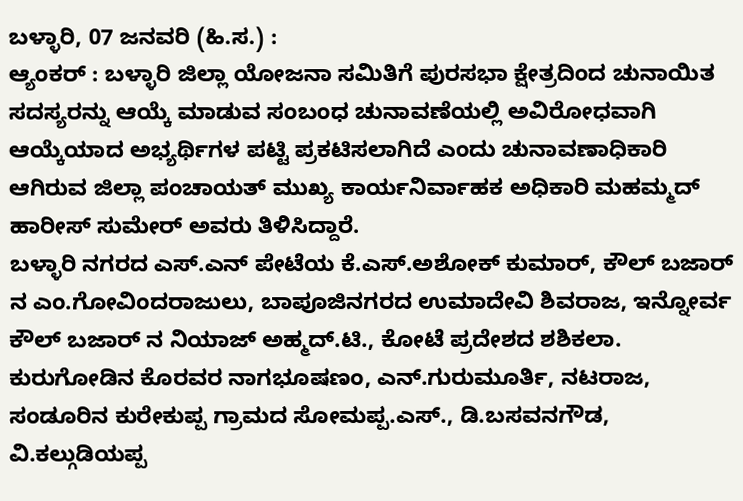ಬಳ್ಳಾರಿ, 07 ಜನವರಿ (ಹಿ.ಸ.) :
ಆ್ಯಂಕರ್ : ಬಳ್ಳಾರಿ ಜಿಲ್ಲಾ ಯೋಜನಾ ಸಮಿತಿಗೆ ಪುರಸಭಾ ಕ್ಷೇತ್ರದಿಂದ ಚುನಾಯಿತ ಸದಸ್ಯರನ್ನು ಆಯ್ಕೆ ಮಾಡುವ ಸಂಬಂಧ ಚುನಾವಣೆಯಲ್ಲಿ ಅವಿರೋಧವಾಗಿ ಆಯ್ಕೆಯಾದ ಅಭ್ಯರ್ಥಿಗಳ ಪಟ್ಟಿ ಪ್ರಕಟಿಸಲಾಗಿದೆ ಎಂದು ಚುನಾವಣಾಧಿಕಾರಿ ಆಗಿರುವ ಜಿಲ್ಲಾ ಪಂಚಾಯತ್ ಮುಖ್ಯ ಕಾರ್ಯನಿರ್ವಾಹಕ ಅಧಿಕಾರಿ ಮಹಮ್ಮದ್ ಹಾರೀಸ್ ಸುಮೇರ್ ಅವರು ತಿಳಿಸಿದ್ದಾರೆ.
ಬಳ್ಳಾರಿ ನಗರದ ಎಸ್.ಎನ್ ಪೇಟೆಯ ಕೆ.ಎಸ್.ಅಶೋಕ್ ಕುಮಾರ್, ಕೌಲ್ ಬಜಾರ್ ನ ಎಂ.ಗೋವಿಂದರಾಜುಲು, ಬಾಪೂಜಿನಗರದ ಉಮಾದೇವಿ ಶಿವರಾಜ, ಇನ್ನೋರ್ವ ಕೌಲ್ ಬಜಾರ್ ನ ನಿಯಾಜ್ ಅಹ್ಮದ್.ಟಿ., ಕೋಟೆ ಪ್ರದೇಶದ ಶಶಿಕಲಾ.
ಕುರುಗೋಡಿನ ಕೊರವರ ನಾಗಭೂಷಣಂ, ಎನ್.ಗುರುಮೂರ್ತಿ, ನಟರಾಜ, ಸಂಡೂರಿನ ಕುರೇಕುಪ್ಪ ಗ್ರಾಮದ ಸೋಮಪ್ಪ.ಎಸ್., ಡಿ.ಬಸವನಗೌಡ, ವಿ.ಕಲ್ಗುಡಿಯಪ್ಪ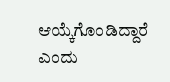ಆಯ್ಕೆಗೊಂಡಿದ್ದಾರೆ ಎಂದು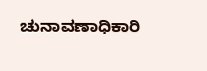ಚುನಾವಣಾಧಿಕಾರಿ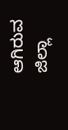ಆಗಿರುವ ಜಿಲ್ಲಾ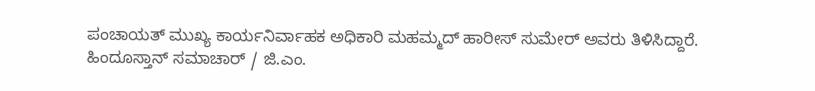ಪಂಚಾಯತ್ ಮುಖ್ಯ ಕಾರ್ಯನಿರ್ವಾಹಕ ಅಧಿಕಾರಿ ಮಹಮ್ಮದ್ ಹಾರೀಸ್ ಸುಮೇರ್ ಅವರು ತಿಳಿಸಿದ್ದಾರೆ.
ಹಿಂದೂಸ್ತಾನ್ ಸಮಾಚಾರ್ / ಜಿ.ಎಂ.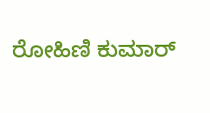ರೋಹಿಣಿ ಕುಮಾರ್